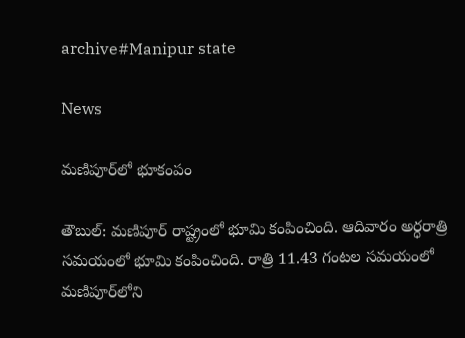archive#Manipur state

News

మణిపూర్‌లో భూకంపం

తౌబుల్‌: మణిపూర్‌ రాష్ట్రంలో భూమి కంపించింది. ఆదివారం అర్ధరాత్రి సమయంలో భూమి కంపించింది. రాత్రి 11.43 గంటల సమయంలో మణిపూర్‌లోని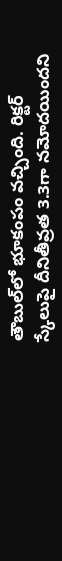తౌబుల్‌లో భూకంపం వచ్చింది. రిక్టర్‌ స్కేలుపై దీనితీవ్రత 3.3గా నమోదయిందని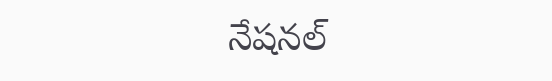నేషనల్‌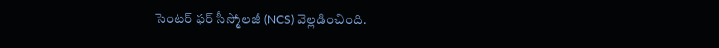సెంటర్‌ ఫర్‌ సీస్మోలజీ (NCS) వెల్లడించింది.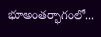భూఅంతర్భాగంలో...